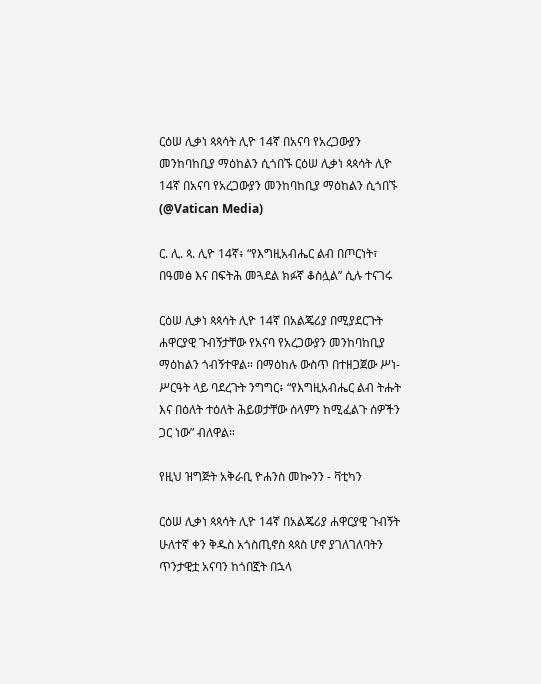ርዕሠ ሊቃነ ጳጳሳት ሊዮ 14ኛ በአናባ የአረጋውያን መንከባከቢያ ማዕከልን ሲጎበኙ ርዕሠ ሊቃነ ጳጳሳት ሊዮ 14ኛ በአናባ የአረጋውያን መንከባከቢያ ማዕከልን ሲጎበኙ  (@Vatican Media)

ር. ሊ. ጳ. ሊዮ 14ኛ፥ “የእግዚአብሔር ልብ በጦርነት፣ በዓመፅ እና በፍትሕ መጓደል ክፉኛ ቆስሏል” ሲሉ ተናገሩ

ርዕሠ ሊቃነ ጳጳሳት ሊዮ 14ኛ በአልጄሪያ በሚያደርጉት ሐዋርያዊ ጉብኝታቸው የአናባ የአረጋውያን መንከባከቢያ ማዕከልን ጎብኝተዋል። በማዕከሉ ውስጥ በተዘጋጀው ሥነ-ሥርዓት ላይ ባደረጉት ንግግር፥ “የእግዚአብሔር ልብ ትሑት እና በዕለት ተዕለት ሕይወታቸው ሰላምን ከሚፈልጉ ሰዎችን ጋር ነው” ብለዋል።

የዚህ ዝግጅት አቅራቢ ዮሐንስ መኰንን - ቫቲካን

ርዕሠ ሊቃነ ጳጳሳት ሊዮ 14ኛ በአልጄሪያ ሐዋርያዊ ጉብኝት ሁለተኛ ቀን ቅዱስ አጎስጢኖስ ጳጳስ ሆኖ ያገለገለባትን ጥንታዊቷ አናባን ከጎበኟት በኋላ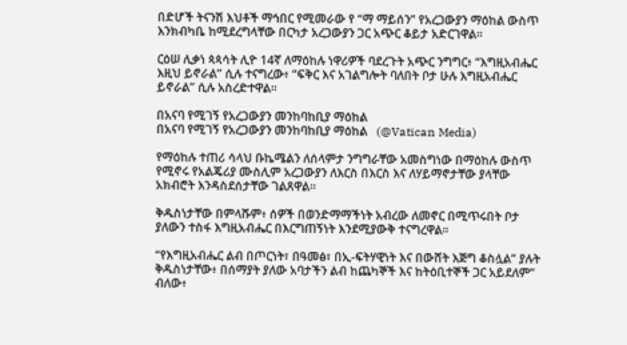በድሆች ትናንሽ እህቶች ማኅበር የሚመራው የ “ማ ማይሰን” የአረጋውያን ማዕከል ውስጥ እንክብካቤ ከሚደረግላቸው በርካታ አረጋውያን ጋር አጭር ቆይታ አድርገዋል።

ርዕሠ ሊቃነ ጳጳሳት ሊዮ 14ኛ ለማዕከሉ ነዋሪዎች ባደረጉት አጭር ንግግር፥ “እግዚአብሔር እዚህ ይኖራል” ሲሉ ተናግረው፥ “ፍቅር እና አገልግሎት ባለበት ቦታ ሁሉ እግዚአብሔር ይኖራል” ሲሉ አስረድተዋል።

በአናባ የሚገኝ የአረጋውያን መንከባከቢያ ማዕከል
በአናባ የሚገኝ የአረጋውያን መንከባከቢያ ማዕከል   (@Vatican Media)

የማዕከሉ ተጠሪ ሳላህ ቡኬሜልን ለሰላምታ ንግግራቸው አመስግነው በማዕከሉ ውስጥ የሚኖሩ የአልጄሪያ ሙስሊም አረጋውያን ለእርስ በእርስ እና ለሃይማኖታቸው ያላቸው አክብሮት እንዳስደሰታቸው ገልጸዋል።

ቅዱስነታቸው በምላሹም፥ ሰዎች በወንድማማችነት አብረው ለመኖር በሚጥሩበት ቦታ ያለውን ተስፋ እግዚአብሔር በእርግጠኝነት እንደሚያውቅ ተናግረዋል።

“የእግዚአብሔር ልብ በጦርነት፣ በዓመፅ፣ በኢ-ፍትሃዊነት እና በውሸት እጅግ ቆስሏል” ያሉት ቅዱስነታቸው፥ በሰማያት ያለው አባታችን ልብ ከጨካኞች እና ከትዕቢተኞች ጋር አይደለም” ብለው፥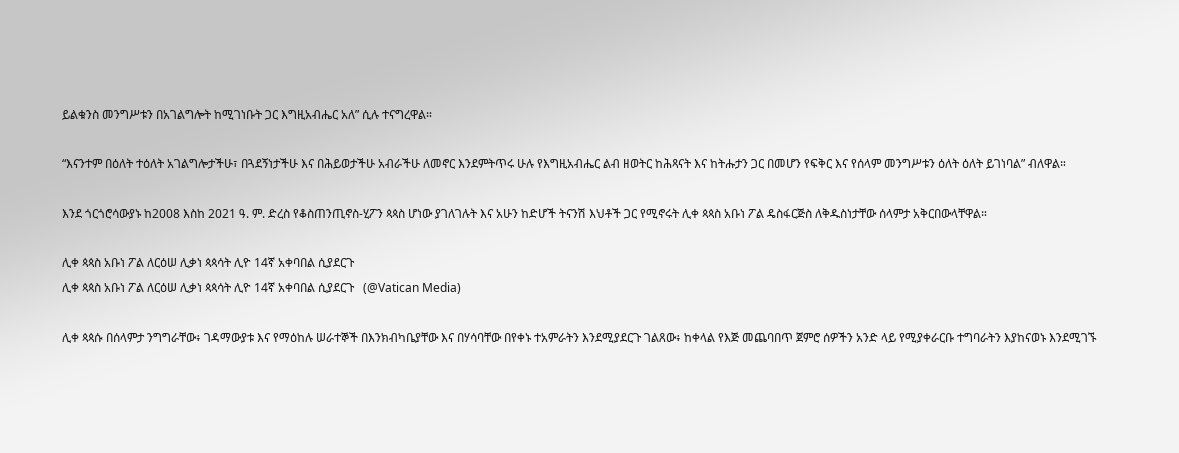ይልቁንስ መንግሥቱን በአገልግሎት ከሚገነቡት ጋር እግዚአብሔር አለ” ሲሉ ተናግረዋል።

“እናንተም በዕለት ተዕለት አገልግሎታችሁ፣ በጓደኝነታችሁ እና በሕይወታችሁ አብራችሁ ለመኖር እንደምትጥሩ ሁሉ የእግዚአብሔር ልብ ዘወትር ከሕጻናት እና ከትሑታን ጋር በመሆን የፍቅር እና የሰላም መንግሥቱን ዕለት ዕለት ይገነባል” ብለዋል።

እንደ ጎርጎሮሳውያኑ ከ2008 እስከ 2021 ዓ. ም. ድረስ የቆስጠንጢኖስ-ሂፖን ጳጳስ ሆነው ያገለገሉት እና አሁን ከድሆች ትናንሽ እህቶች ጋር የሚኖሩት ሊቀ ጳጳስ አቡነ ፖል ዴስፋርጅስ ለቅዱስነታቸው ሰላምታ አቅርበውላቸዋል።

ሊቀ ጳጳስ አቡነ ፖል ለርዕሠ ሊቃነ ጳጳሳት ሊዮ 14ኛ አቀባበል ሲያደርጉ
ሊቀ ጳጳስ አቡነ ፖል ለርዕሠ ሊቃነ ጳጳሳት ሊዮ 14ኛ አቀባበል ሲያደርጉ   (@Vatican Media)

ሊቀ ጳጳሱ በሰላምታ ንግግራቸው፥ ገዳማውያቱ እና የማዕከሉ ሠራተኞች በእንክብካቤያቸው እና በሃሳባቸው በየቀኑ ተአምራትን እንደሚያደርጉ ገልጸው፥ ከቀላል የእጅ መጨባበጥ ጀምሮ ሰዎችን አንድ ላይ የሚያቀራርቡ ተግባራትን እያከናወኑ እንደሚገኙ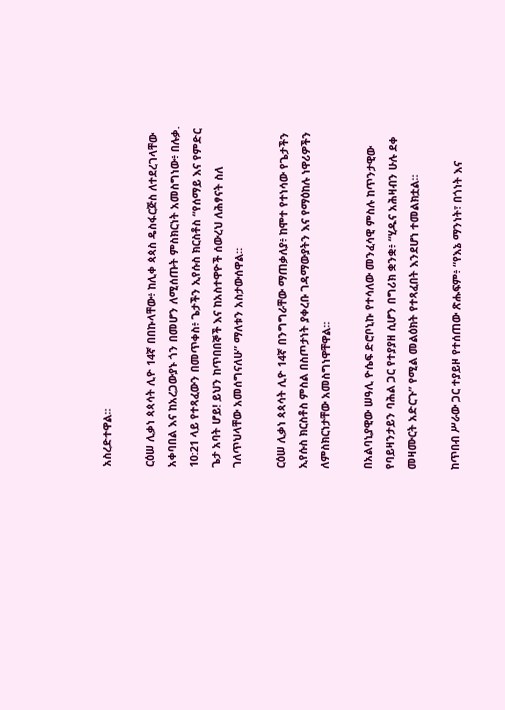አስረድተዋል።

ርዕሠ ሊቃነ ጳጳሳት ሊዮ 14ኛ በበኩላቸው፥ ከሊቀ ጳጳስ ዴስፋርጅስ ለተደረገላቸው አቀባበል እና ከአረጋውያኑ ጎን በመሆን ለሚሰጡት ምስክርነት አመስግነው፥ በሉቃ. 10:21 ላይ የተጻፈውን በመጥቀስ፥ ጌታችን ኢየሱስ ክርስቶስ “የሰማይ እና የምድር ጌታ አባት ሆይ! ይህን ከጥበበኞች እና ከአስተዋዮች ሰውረህ ለሕፃናት ስለ ገለጥህላቸው አመሰግናለሁ” ማለቱን አስታውሰዋል።

ርዕሠ ሊቃነ ጳጳሳት ሊዮ 14ኛ በንግግራቸው ማጠቃለያ፥ ከሞተ የተነሳው የጌታችን ኢየሱስ ክርስቶስ ምስል በስጦታነት ያቀረቡ ገዳማውያትን እና የማዕከሉ ነዋሪዎችን ለምስክርነታቸው አመስግነዋቸዋል።

በአልባኒያዊው ሠዓሊ ዮሴፍ ድሮቦኒኩ የተሳለው መንፈሳዊ ምስሉ ከጥንታዊው የባይዛንታይን ባሕል ጋር የተያያዘ ሲሆን በግሪክ ቋንቋ፥ “ሂዱና አሕዛብን ሁሉ ደቀ መዛሙርት አድርጉ” የሚል መልዕክት የተጻፈበት እንደሆነ ተመልክቷል።

ከጥበብ ሥራው ጋር ተያይዞ የተሰጠው ጽሑፍም፥ “የእኔ ማንነት፣ በጎነት እና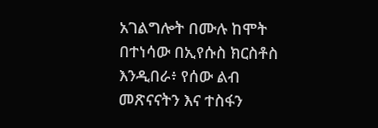አገልግሎት በሙሉ ከሞት በተነሳው በኢየሱስ ክርስቶስ እንዲበራ፥ የሰው ልብ መጽናናትን እና ተስፋን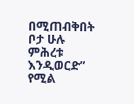በሚጠብቅበት ቦታ ሁሉ ምሕረቱ እንዲወርድ” የሚል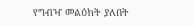የግብዣ መልዕክት ያለበት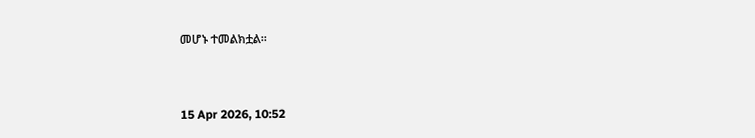መሆኑ ተመልክቷል።



15 Apr 2026, 10:52